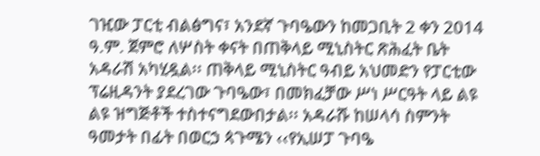ገዢው ፓርቲ ብልፅግና፣ አንደኛ ጉባዔውን ከመጋቢት 2 ቀን 2014 ዓ.ም. ጀምሮ ለሦስት ቀናት በጠቅላይ ሚኒስትር ጽሕፈት ቤት አዳራሽ አካሂዷል፡፡ ጠቅላይ ሚኒስትር ዓብይ አህመድን የፓርቲው ፕሬዚዳንት ያደረገው ጉባዔው፣ በመክፈቻው ሥነ ሥርዓት ላይ ልዩ ልዩ ዝግጅቶች ተስተናግደውበታል፡፡ አዳራሹ ከሠላሳ ስምንት ዓመታት በፊት በወርኃ ጳጉሜን ‹‹የኢሠፓ ጉባዔ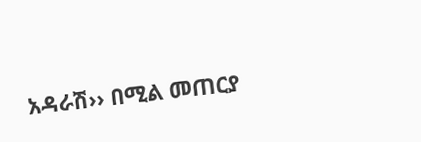አዳራሽ›› በሚል መጠርያ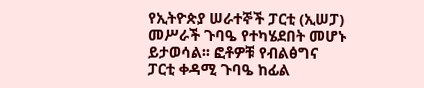የኢትዮጵያ ሠራተኞች ፓርቲ (ኢሠፓ) መሥራች ጉባዔ የተካሄደበት መሆኑ ይታወሳል፡፡ ፎቶዎቹ የብልፅግና ፓርቲ ቀዳሚ ጉባዔ ከፊል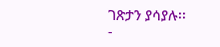ገጽታን ያሳያሉ፡፡
-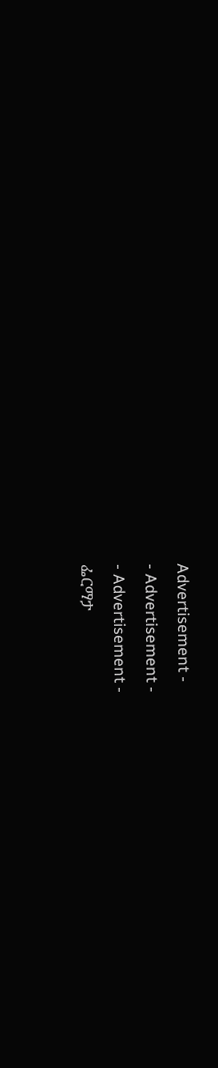Advertisement -
- Advertisement -
- Advertisement -
ፌርማታ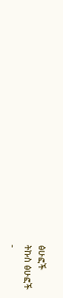ፅሁፎች
ትኩስ ፅሁፎች
-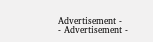Advertisement -
- Advertisement -